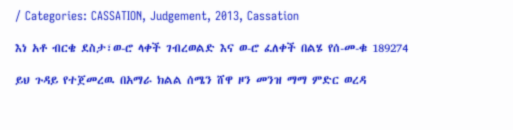/ Categories: CASSATION, Judgement, 2013, Cassation

እነ አቶ ብርቄ ደስታ፣ወ-ሮ ላቀች ገብረወልድ እና ወ-ሮ ፈለቀች በልሄ የሰ-መ-ቁ 189274

ይህ ጉዳይ የተጀመረዉ በአማራ ክልል ሰሜን ሸዋ ዞን መንዝ ማማ ምድር ወረዳ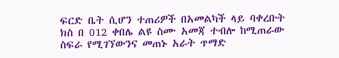ፍርድ ቤት ሲሆን ተጠሪዎች በአመልካች ላይ ባቀረቡት ክስ በ 012 ቀበሌ ልዩ ስሙ አመጃ ተብሎ ከሚጠራው ስፍራ የሚገኘውንና መጠኑ አራት ጥማድ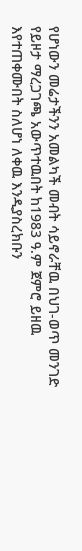የሆነውን መሬታችንን አመልካች መብት ሳይኖራቸዉ በህገ-ወጥ መንገድ የይዞታ ማረጋገጫ አውጥተዉበት ከ1983 ዓ.ም ጀምሮ ይዘዉ እየተጠቀሙበት ስለሆነ ለቀዉ እንዲያስረክቡን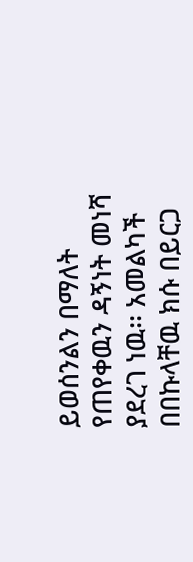ይወሰንልን በማለት የጠየቀዉን ዳኝነት መነሻ ያደረገ ነዉ፡፡ አመልካች በበኩላቸዉ ክሱ በይርጋ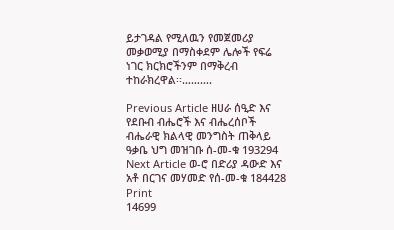ይታገዳል የሚለዉን የመጀመሪያ መቃወሚያ በማስቀደም ሌሎች የፍሬ ነገር ክርክሮችንም በማቅረብ ተከራክረዋል፡፡……….

Previous Article ዘሀራ ሰዒድ እና የደቡብ ብሔሮች እና ብሔረሰቦች ብሔራዊ ክልላዊ መንግስት ጠቅላይ ዓቃቤ ህግ መዝገቡ ሰ-መ-ቁ 193294
Next Article ወ-ሮ በድሪያ ዳውድ እና አቶ በርገና መሃመድ የሰ-መ-ቁ 184428
Print
14699